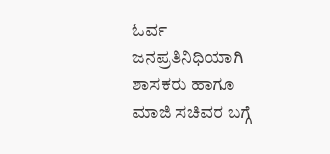ಓರ್ವ ಜನಪ್ರತಿನಿಧಿಯಾಗಿ ಶಾಸಕರು ಹಾಗೂ ಮಾಜಿ ಸಚಿವರ ಬಗ್ಗೆ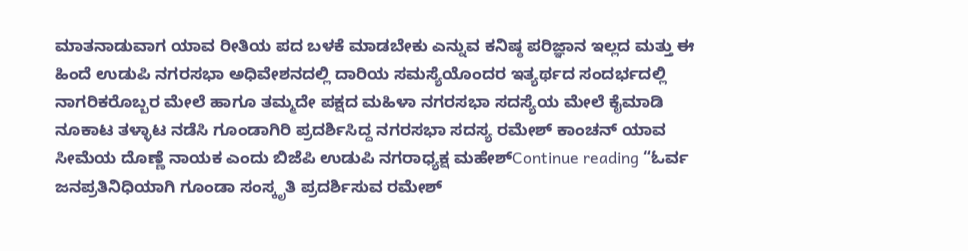ಮಾತನಾಡುವಾಗ ಯಾವ ರೀತಿಯ ಪದ ಬಳಕೆ ಮಾಡಬೇಕು ಎನ್ನುವ ಕನಿಷ್ಠ ಪರಿಜ್ಞಾನ ಇಲ್ಲದ ಮತ್ತು ಈ ಹಿಂದೆ ಉಡುಪಿ ನಗರಸಭಾ ಅಧಿವೇಶನದಲ್ಲಿ ದಾರಿಯ ಸಮಸ್ಯೆಯೊಂದರ ಇತ್ಯರ್ಥದ ಸಂದರ್ಭದಲ್ಲಿ ನಾಗರಿಕರೊಬ್ಬರ ಮೇಲೆ ಹಾಗೂ ತಮ್ಮದೇ ಪಕ್ಷದ ಮಹಿಳಾ ನಗರಸಭಾ ಸದಸ್ಯೆಯ ಮೇಲೆ ಕೈಮಾಡಿ ನೂಕಾಟ ತಳ್ಳಾಟ ನಡೆಸಿ ಗೂಂಡಾಗಿರಿ ಪ್ರದರ್ಶಿಸಿದ್ದ ನಗರಸಭಾ ಸದಸ್ಯ ರಮೇಶ್ ಕಾಂಚನ್ ಯಾವ ಸೀಮೆಯ ದೊಣ್ಣೆ ನಾಯಕ ಎಂದು ಬಿಜೆಪಿ ಉಡುಪಿ ನಗರಾಧ್ಯಕ್ಷ ಮಹೇಶ್Continue reading “ಓರ್ವ ಜನಪ್ರತಿನಿಧಿಯಾಗಿ ಗೂಂಡಾ ಸಂಸ್ಕೃತಿ ಪ್ರದರ್ಶಿಸುವ ರಮೇಶ್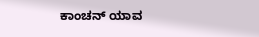ಕಾಂಚನ್ ಯಾವ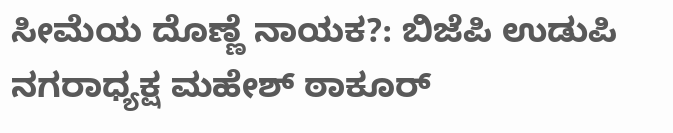ಸೀಮೆಯ ದೊಣ್ಣೆ ನಾಯಕ?: ಬಿಜೆಪಿ ಉಡುಪಿ ನಗರಾಧ್ಯಕ್ಷ ಮಹೇಶ್ ಠಾಕೂರ್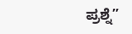ಪ್ರಶ್ನೆ”